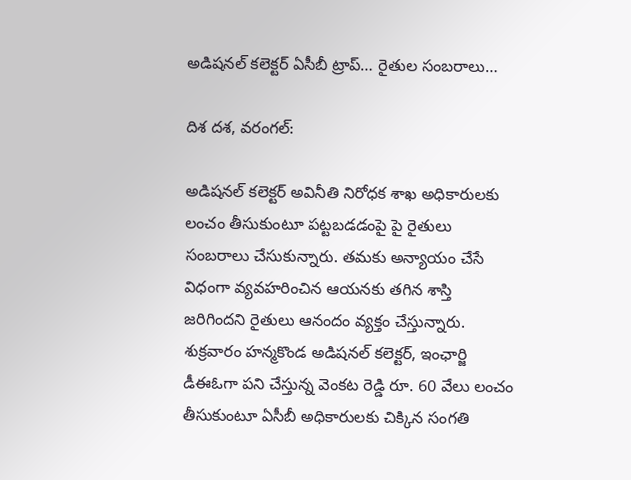అడిషనల్ కలెక్టర్ ఏసీబీ ట్రాప్… రైతుల సంబరాలు…

దిశ దశ, వరంగల్:

అడిషనల్ కలెక్టర్ అవినీతి నిరోధక శాఖ అధికారులకు లంచం తీసుకుంటూ పట్టబడడంపై పై రైతులు సంబరాలు చేసుకున్నారు. తమకు అన్యాయం చేసే విధంగా వ్యవహరించిన ఆయనకు తగిన శాస్తి జరిగిందని రైతులు ఆనందం వ్యక్తం చేస్తున్నారు. శుక్రవారం హన్మకొండ అడిషనల్ కలెక్టర్, ఇంఛార్జి డీఈఓగా పని చేస్తున్న వెంకట రెడ్డి రూ. 60 వేలు లంచం తీసుకుంటూ ఏసీబీ అధికారులకు చిక్కిన సంగతి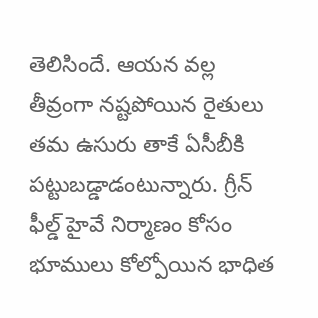తెలిసిందే. ఆయన వల్ల తీవ్రంగా నష్టపోయిన రైతులు తమ ఉసురు తాకే ఏసీబీకి పట్టుబడ్డాడంటున్నారు. గ్రీన్ ఫీల్డ్ హైవే నిర్మాణం కోసం భూములు కోల్పోయిన భాధిత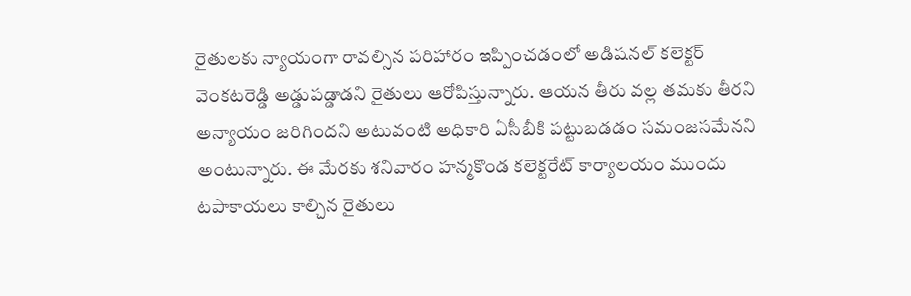రైతులకు న్యాయంగా రావల్సిన పరిహారం ఇప్పించడంలో అడిషనల్ కలెక్టర్ వెంకటరెడ్డి అడ్డుపడ్డాడని రైతులు ఆరోపిస్తున్నారు. ఆయన తీరు వల్ల తమకు తీరని అన్యాయం జరిగిందని అటువంటి అధికారి ఏసీబీకి పట్టుబడడం సమంజసమేనని అంటున్నారు. ఈ మేరకు శనివారం హన్మకొండ కలెక్టరేట్ కార్యాలయం ముందు టపాకాయలు కాల్చిన రైతులు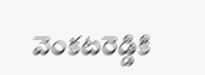వెంకటరెడ్డికి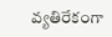వ్యతిరేకంగా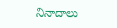నినాదాలు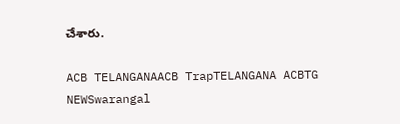చేశారు.

ACB TELANGANAACB TrapTELANGANA ACBTG NEWSwarangal